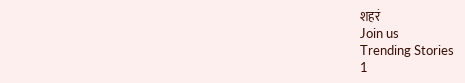शहरं
Join us
Trending Stories
1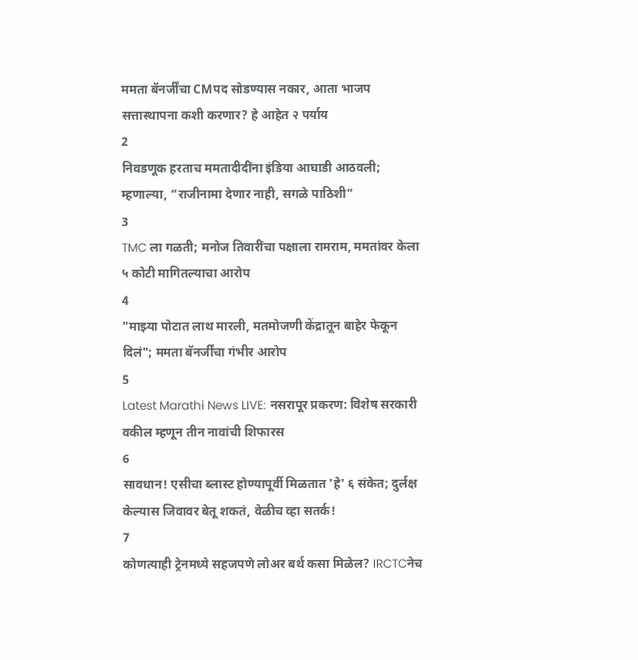ममता बॅनर्जींचा CMपद सोडण्यास नकार, आता भाजप सत्तास्थापना कशी करणार? हे आहेत २ पर्याय
2
निवडणूक हरताच ममतादीदींना इंडिया आघाडी आठवली; म्हणाल्या, “राजीनामा देणार नाही, सगळे पाठिशी”
3
TMC ला गळती; मनोज तिवारींचा पक्षाला रामराम, ममतांवर केला ५ कोटी मागितल्याचा आरोप
4
"माझ्या पोटात लाथ मारली, मतमोजणी केंद्रातून बाहेर फेकून दिलं"; ममता बॅनर्जींचा गंभीर आरोप
5
Latest Marathi News LIVE: नसरापूर प्रकरण: विशेष सरकारी वकील म्हणून तीन नावांची शिफारस
6
सावधान! एसीचा ब्लास्ट होण्यापूर्वी मिळतात 'हे' ६ संकेत; दुर्लक्ष केल्यास जिवावर बेतू शकतं, वेळीच व्हा सतर्क!
7
कोणत्याही ट्रेनमध्ये सहजपणे लोअर बर्थ कसा मिळेल? IRCTCनेच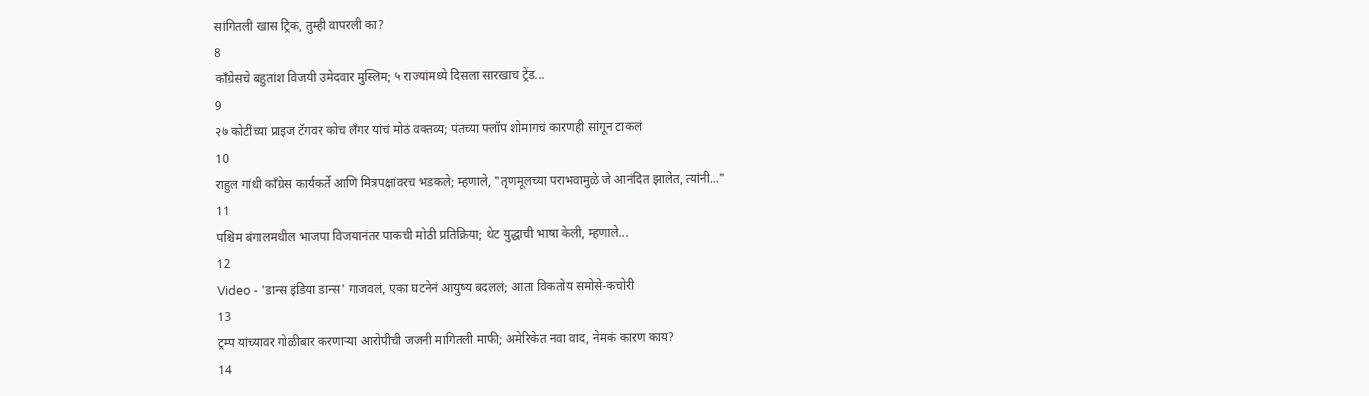सांगितली खास ट्रिक, तुम्ही वापरली का?
8
काँग्रेसचे बहुतांश विजयी उमेदवार मुस्लिम; ५ राज्यांमध्ये दिसला सारखाच ट्रेंड...
9
२७ कोटींच्या प्राइज टॅगवर कोच लँगर यांचं मोठं वक्तव्य; पंतच्या फ्लॉप शोमागचं कारणही सांगून टाकलं
10
राहुल गांधी काँग्रेस कार्यकर्ते आणि मित्रपक्षांवरच भडकले; म्हणाले, "तृणमूलच्या पराभवामुळे जे आनंदित झालेत, त्यांनी..."
11
पश्चिम बंगालमधील भाजपा विजयानंतर पाकची मोठी प्रतिक्रिया; थेट युद्धाची भाषा केली, म्हणाले...
12
Video - 'डान्स इंडिया डान्स' गाजवलं, एका घटनेनं आयुष्य बदललं; आता विकतोय समोसे-कचोरी
13
ट्रम्प यांच्यावर गोळीबार करणाऱ्या आरोपीची जजनी मागितली माफी; अमेरिकेत नवा वाद, नेमकं कारण काय?
14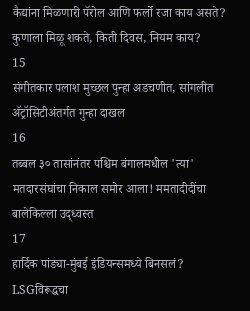कैद्यांना मिळणारी पॅरोल आणि फर्लो रजा काय असते? कुणाला मिळू शकते, किती दिवस, नियम काय?
15
संगीतकार पलाश मुच्छल पुन्हा अडचणीत, सांगलीत ॲट्रॉसिटीअंतर्गत गुन्हा दाखल
16
तब्बल ३० तासांनंतर पश्चिम बंगालमधील 'त्या' मतदारसंघांचा निकाल समोर आला! ममतादीदींचा बालेकिल्ला उद्ध्वस्त
17
हार्दिक पांड्या-मुंबई इंडियन्समध्ये बिनसलं? LSGविरूद्धचा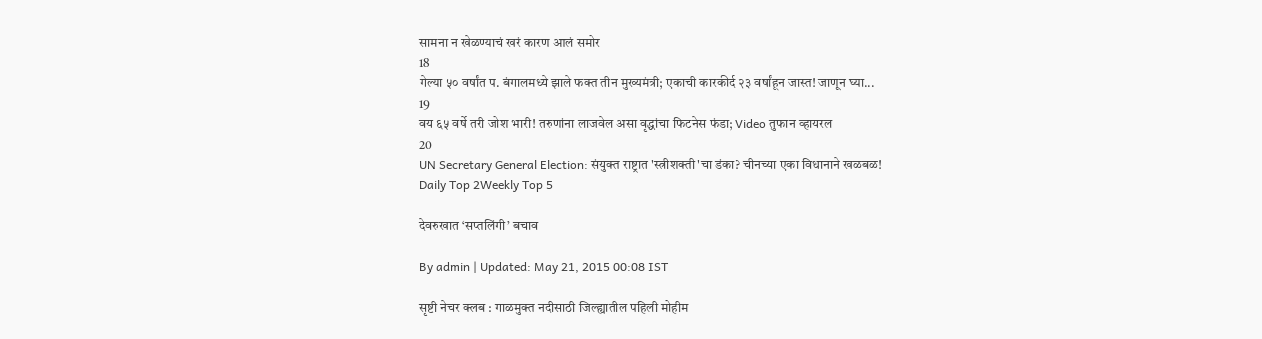सामना न खेळण्याचं खरं कारण आलं समोर
18
गेल्या ५० वर्षांत प. बंगालमध्ये झाले फक्त तीन मुख्यमंत्री; एकाची कारकीर्द २३ वर्षांहून जास्त! जाणून घ्या...
19
वय ६५ वर्षे तरी जोश भारी! तरुणांना लाजवेल असा वृद्धांचा फिटनेस फंडा; Video तुफान व्हायरल
20
UN Secretary General Election: संयुक्त राष्ट्रात 'स्त्रीशक्ती'चा डंका? चीनच्या एका विधानाने खळबळ!
Daily Top 2Weekly Top 5

देवरुखात ‘सप्तलिंगी’ बचाव

By admin | Updated: May 21, 2015 00:08 IST

सृष्टी नेचर क्लब : गाळमुक्त नदीसाठी जिल्ह्यातील पहिली मोहीम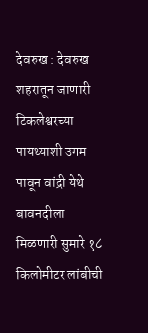देवरुख : देवरुख शहरातून जाणारी टिकलेश्वरच्या पायथ्याशी उगम पावून वांद्री येथे बावनदीला मिळणारी सुमारे १८ किलोमीटर लांबीची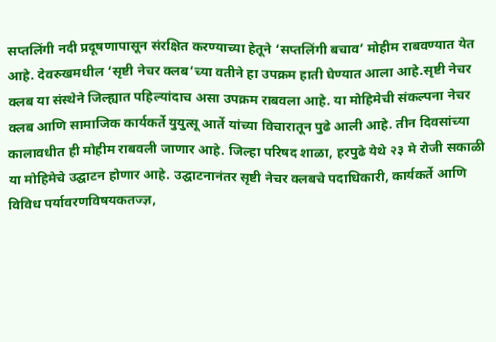सप्तलिंगी नदी प्रदूषणापासून संरक्षित करण्याच्या हेतूने ‘सप्तलिंगी बचाव’ मोहीम राबवण्यात येत आहे. देवरुखमधील ‘सृष्टी नेचर क्लब’च्या वतीने हा उपक्रम हाती घेण्यात आला आहे.सृष्टी नेचर क्लब या संस्थेने जिल्ह्यात पहिल्यांदाच असा उपक्रम राबवला आहे. या मोहिमेची संकल्पना नेचर क्लब आणि सामाजिक कार्यकर्ते युयुत्सू आर्ते यांच्या विचारातून पुढे आली आहे. तीन दिवसांच्या कालावधीत ही मोहीम राबवली जाणार आहे. जिल्हा परिषद शाळा, हरपुढे येथे २३ मे रोजी सकाळी या मोहिमेचे उद्घाटन होणार आहे. उद्घाटनानंतर सृष्टी नेचर क्लबचे पदाधिकारी, कार्यकर्ते आणि विविध पर्यावरणविषयकतज्ज्ञ,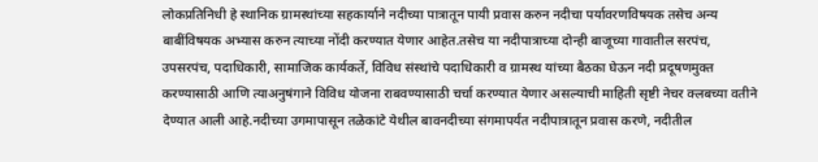लोकप्रतिनिधी हे स्थानिक ग्रामस्थांच्या सहकार्याने नदीच्या पात्रातून पायी प्रवास करुन नदीचा पर्यावरणविषयक तसेच अन्य बाबींविषयक अभ्यास करुन त्याच्या नोंदी करण्यात येणार आहेत.तसेच या नदीपात्राच्या दोन्ही बाजूच्या गावातील सरपंच, उपसरपंच, पदाधिकारी, सामाजिक कार्यकर्ते, विविध संस्थांचे पदाधिकारी व ग्रामस्थ यांच्या बैठका घेऊन नदी प्रदूषणमुक्त करण्यासाठी आणि त्याअनुषंगाने विविध योजना राबवण्यासाठी चर्चा करण्यात येणार असल्याची माहिती सृष्टी नेचर क्लबच्या वतीने देण्यात आली आहे.नदीच्या उगमापासून तळेकांटे येथील बावनदीच्या संगमापर्यंत नदीपात्रातून प्रवास करणे, नदीतील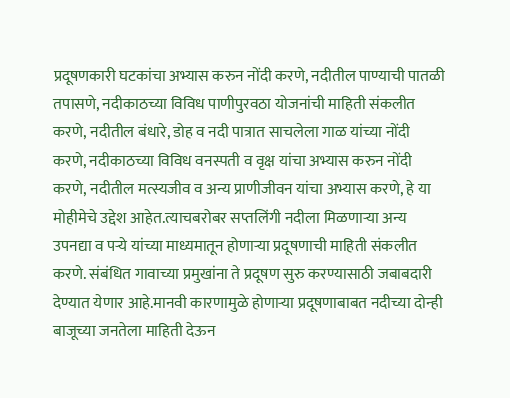प्रदूषणकारी घटकांचा अभ्यास करुन नोंदी करणे, नदीतील पाण्याची पातळी तपासणे, नदीकाठच्या विविध पाणीपुरवठा योजनांची माहिती संकलीत करणे, नदीतील बंधारे, डोह व नदी पात्रात साचलेला गाळ यांच्या नोंदी करणे, नदीकाठच्या विविध वनस्पती व वृक्ष यांचा अभ्यास करुन नोंदी करणे, नदीतील मत्स्यजीव व अन्य प्राणीजीवन यांचा अभ्यास करणे, हे या मोहीमेचे उद्देश आहेत.त्याचबरोबर सप्तलिंगी नदीला मिळणाऱ्या अन्य उपनद्या व पऱ्ये यांच्या माध्यमातून होणाऱ्या प्रदूषणाची माहिती संकलीत करणे. संबंधित गावाच्या प्रमुखांना ते प्रदूषण सुरु करण्यासाठी जबाबदारी देण्यात येणार आहे.मानवी कारणामुळे होणाऱ्या प्रदूषणाबाबत नदीच्या दोन्ही बाजूच्या जनतेला माहिती देऊन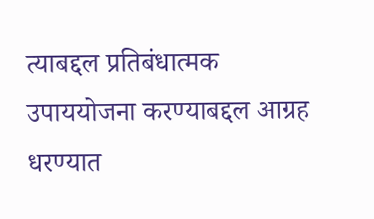त्याबद्दल प्रतिबंधात्मक उपाययोजना करण्याबद्दल आग्रह धरण्यात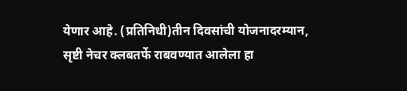येणार आहे. (प्रतिनिधी)तीन दिवसांची योजनादरम्यान, सृष्टी नेचर क्लबतर्फे राबवण्यात आलेला हा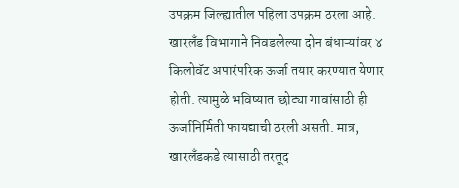उपक्रम जिल्ह्यातील पहिला उपक्रम ठरला आहे. खारलँड विभागाने निवडलेल्या दोन बंधाऱ्यांवर ४ किलोवॅट अपारंपरिक ऊर्जा तयार करण्यात येणार होती. त्यामुळे भविष्यात छोट्या गावांसाठी ही ऊर्जानिर्मिती फायद्याची ठरली असती. मात्र, खारलँडकडे त्यासाठी तरतूद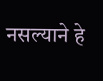नसल्याने हे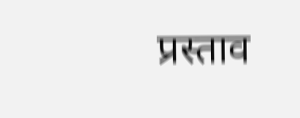प्रस्ताव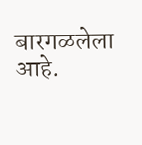बारगळलेला आहे.